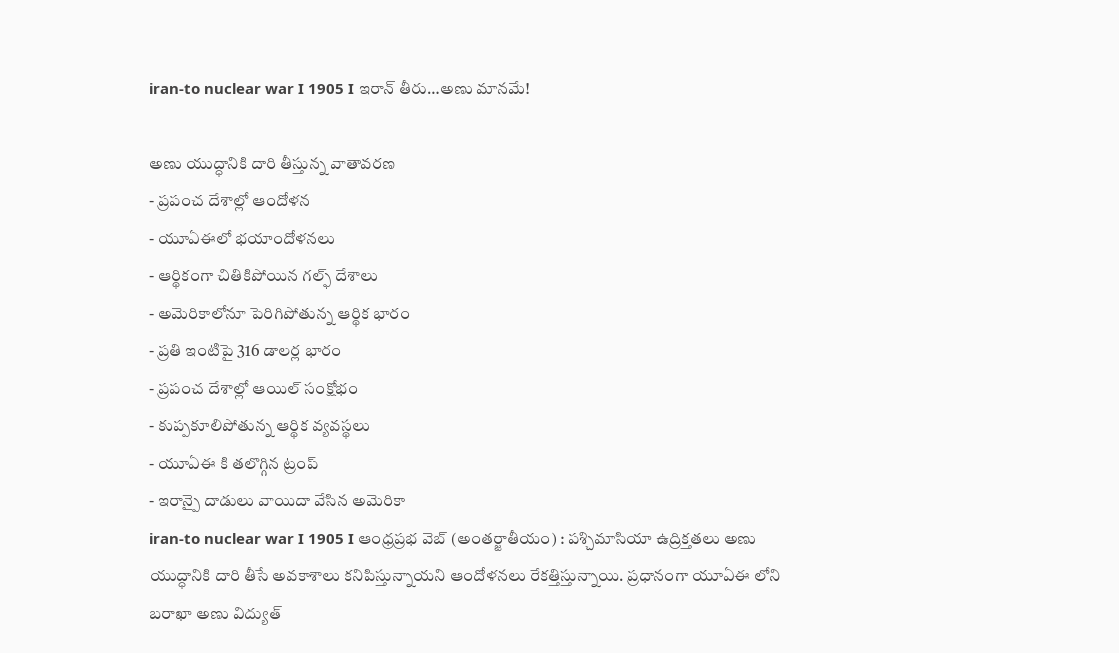iran-to nuclear war I 1905 I ఇరాన్ తీరు…అణు మానమే!

అణు యుద్ధానికి దారి తీస్తున్న వాతావరణ
- ప్రపంచ దేశాల్లో ఆందోళన
- యూఏఈలో భయాందోళనలు
- ఆర్థికంగా చితికిపోయిన గల్ఫ్ దేశాలు
- అమెరికాలోనూ పెరిగిపోతున్న ఆర్థిక భారం
- ప్రతి ఇంటిపై 316 డాలర్ల భారం
- ప్రపంచ దేశాల్లో ఆయిల్ సంక్షోభం
- కుప్పకూలిపోతున్న ఆర్థిక వ్యవస్థలు
- యూఏఈ కి తలొగ్గిన ట్రంప్
- ఇరాన్పై దాడులు వాయిదా వేసిన అమెరికా
iran-to nuclear war I 1905 I ఆంధ్రప్రభ వెబ్ (అంతర్జాతీయం) : పశ్చిమాసియా ఉద్రిక్తతలు అణు యుద్ధానికి దారి తీసే అవకాశాలు కనిపిస్తున్నాయని ఆందోళనలు రేకత్తిస్తున్నాయి. ప్రధానంగా యూఏఈ లోని బరాఖా అణు విద్యుత్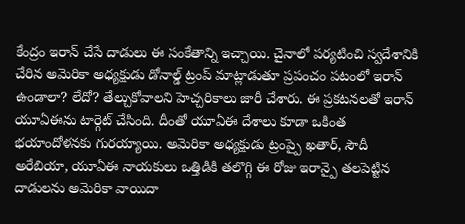కేంద్రం ఇరాన్ చేసే దాడులు ఈ సంకేతాన్ని ఇచ్చాయి. చైనాలో పర్యటించి స్వదేశానికి చేరిన అమెరికా అధ్యక్షుడు డోనాల్డ్ ట్రంప్ మాట్లాడుతూ ప్రపంచం పటంలో ఇరాన్ ఉండాలా? లేదో? తేల్చుకోవాలని హెచ్చరికాలు జారీ చేశారు. ఈ ప్రకటనలతో ఇరాన్ యూఏఈను టార్గెట్ చేసింది. దీంతో యూఏఈ దేశాలు కూడా ఒకింత భయాందోళనకు గురయ్యాయి. అమెరికా అధ్యక్షుడు ట్రంప్పై ఖతార్, సౌదీ అరేబియా, యూఏఈ నాయకులు ఒత్తిడికి తలొగ్గి ఈ రోజు ఇరాన్పై తలపెట్టిన దాడులను అమెరికా వాయిదా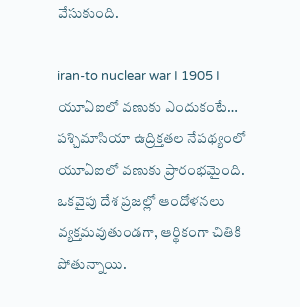వేసుకుంది.

iran-to nuclear war I 1905 I యూఏఐలో వణుకు ఎందుకంటే…
పశ్చిమాసియా ఉద్రిక్తతల నేపథ్యంలో యూఏఐలో వణుకు ప్రారంభమైంది. ఒకవైపు దేశ ప్రజల్లో ఆందోళనలు వ్యక్తమవుతుండగా, ఆర్థికంగా చితికి పోతున్నాయి.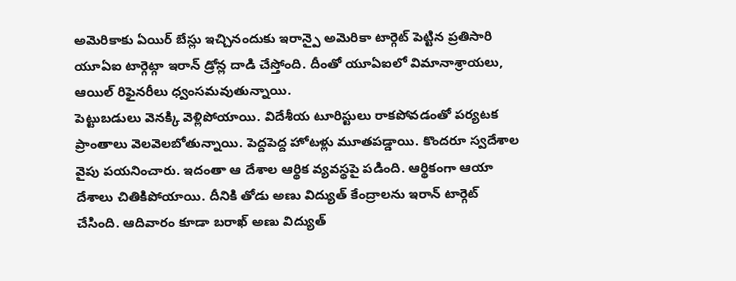అమెరికాకు ఏయిర్ బేస్లు ఇచ్చినందుకు ఇరాన్పై అమెరికా టార్గెట్ పెట్టిన ప్రతిసారి యూఏఐ టార్గెట్గా ఇరాన్ డ్రోన్ల దాడి చేస్తోంది. దీంతో యూఏఐలో విమానాశ్రాయలు, ఆయిల్ రిఫైనరీలు ధ్వంసమవుతున్నాయి.
పెట్టుబడులు వెనక్కి వెళ్లిపోయాయి. విదేశీయ టూరిస్టులు రాకపోవడంతో పర్యటక ప్రాంతాలు వెలవెలబోతున్నాయి. పెద్దపెద్ద హోటళ్లు మూతపడ్డాయి. కొందరూ స్వదేశాల వైపు పయనించారు. ఇదంతా ఆ దేశాల ఆర్థిక వ్యవస్థపై పడింది. ఆర్థికంగా ఆయా దేశాలు చితికిపోయాయి. దీనికి తోడు అణు విద్యుత్ కేంద్రాలను ఇరాన్ టార్గెట్ చేసింది. ఆదివారం కూడా బరాఖ్ అణు విద్యుత్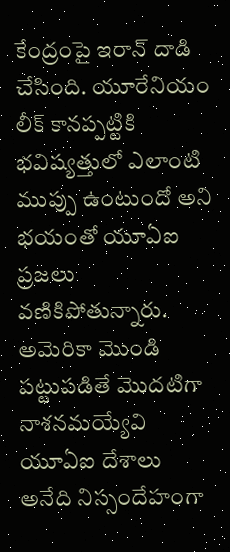కేంద్రంపై ఇరాన్ దాడి చేసింది. యూరేనియం లీక్ కానప్పట్టికి భవిష్యత్తులో ఎలాంటి ముప్పు ఉంటుందో అని భయంతో యూఏఐ ప్రజలు వణికిపోతున్నారు. అమెరికా మొండి పట్టుపడితే మొదటిగా నాశనమయ్యేవి యూఏఐ దేశాలు అనేది నిస్సందేహంగా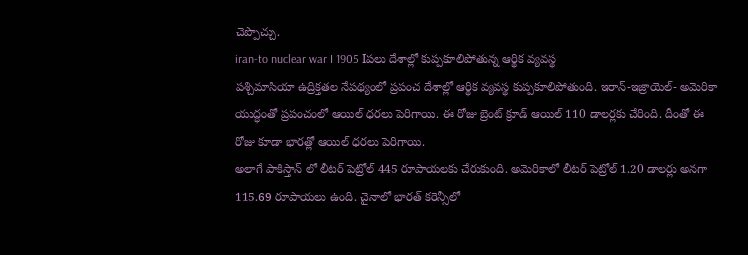చెప్పొచ్చు.
iran-to nuclear war I 1905 Iపలు దేశాల్లో కుప్పకూలిపోతున్న ఆర్థిక వ్యవస్థ
పశ్చిమాసియా ఉద్రిక్తతల నేపథ్యంలో ప్రపంచ దేశాల్లో ఆర్థిక వ్యవస్థ కుప్పకూలిపోతుంది. ఇరాన్-ఇజ్రాయెల్- అమెరికా యుద్ధంతో ప్రపంచంలో ఆయిల్ ధరలు పెరిగాయి. ఈ రోజు బ్రెంట్ క్రూడ్ ఆయిల్ 110 డాలర్లకు చేరింది. దీంతో ఈ రోజు కూడా భారత్లో ఆయిల్ ధరలు పెరిగాయి.
అలాగే పాకిస్తాన్ లో లీటర్ పెట్రోల్ 445 రూపాయలకు చేరుకుంది. అమెరికాలో లీటర్ పెట్రోల్ 1.20 డాలర్లు అనగా 115.69 రూపాయలు ఉంది. చైనాలో భారత్ కరెన్సీలో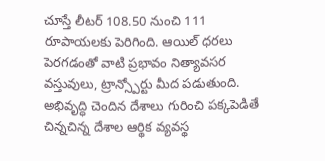చూస్తే లీటర్ 108.50 నుంచి 111 రూపాయలకు పెరిగింది. ఆయిల్ ధరలు పెరగడంతో వాటి ప్రభావం నిత్యావసర వస్తువులు, ట్రాన్స్పోర్టు మీద పడుతుంది. అభివృద్ధి చెందిన దేశాలు గురించి పక్కపెడితే చిన్నచిన్న దేశాల ఆర్థిక వ్యవస్థ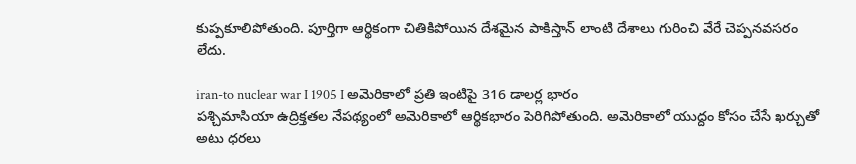కుప్పకూలిపోతుంది. పూర్తిగా ఆర్థికంగా చితికిపోయిన దేశమైన పాకిస్తాన్ లాంటి దేశాలు గురించి వేరే చెప్పనవసరం లేదు.

iran-to nuclear war I 1905 I అమెరికాలో ప్రతి ఇంటిపై 316 డాలర్ల భారం
పశ్చిమాసియా ఉద్రిక్తతల నేపథ్యంలో అమెరికాలో ఆర్థికభారం పెరిగిపోతుంది. అమెరికాలో యుద్దం కోసం చేసే ఖర్చుతో అటు ధరలు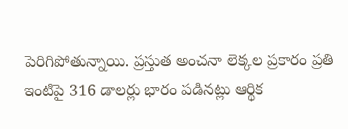పెరిగిపోతున్నాయి. ప్రస్తుత అంచనా లెక్కల ప్రకారం ప్రతి ఇంటిపై 316 డాలర్లు భారం పడినట్లు ఆర్థిక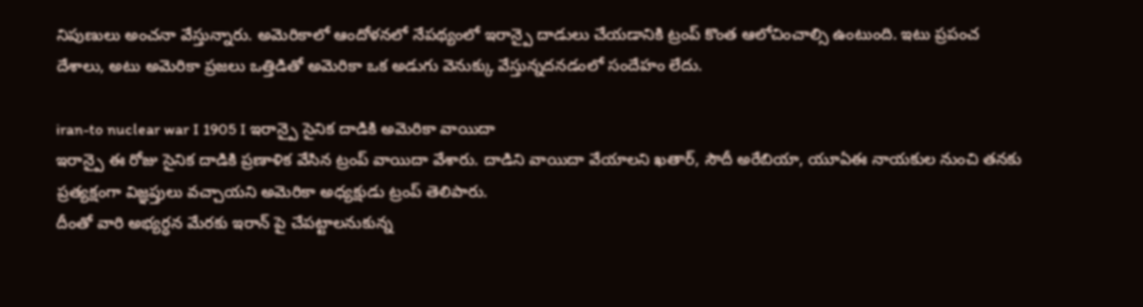నిపుణులు అంచనా వేస్తున్నారు. అమెరికాలో ఆందోళనలో నేపథ్యంలో ఇరాన్పై దాడులు చేయడానికి ట్రంప్ కొంత ఆలోచించాల్సి ఉంటుంది. ఇటు ప్రపంచ దేశాలు, అటు అమెరికా ప్రజలు ఒత్తిడితో అమెరికా ఒక అడుగు వెనుక్కు వేస్తున్నదనడంలో సందేహం లేదు.

iran-to nuclear war I 1905 I ఇరాన్పై సైనిక దాడికి అమెరికా వాయిదా
ఇరాన్పై ఈ రోజు సైనిక దాడికి ప్రణాళిక వేసిన ట్రంప్ వాయిదా వేశారు. దాడిని వాయిదా వేయాలని ఖతార్, సౌదీ అరేబియా, యూఏఈ నాయకుల నుంచి తనకు ప్రత్యక్షంగా విజ్ఞప్తులు వచ్చాయని అమెరికా అధ్యక్షుడు ట్రంప్ తెలిపారు.
దీంతో వారి అభ్యర్ధన మేరకు ఇరాన్ పై చేపట్టాలనుకున్న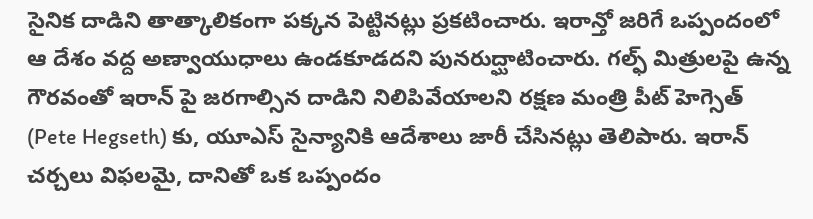సైనిక దాడిని తాత్కాలికంగా పక్కన పెట్టినట్లు ప్రకటించారు. ఇరాన్తో జరిగే ఒప్పందంలో ఆ దేశం వద్ద అణ్వాయుధాలు ఉండకూడదని పునరుద్ఘాటించారు. గల్ఫ్ మిత్రులపై ఉన్న గౌరవంతో ఇరాన్ పై జరగాల్సిన దాడిని నిలిపివేయాలని రక్షణ మంత్రి పీట్ హెగ్సెత్ (Pete Hegseth) కు, యూఎస్ సైన్యానికి ఆదేశాలు జారీ చేసినట్లు తెలిపారు. ఇరాన్ చర్చలు విఫలమై, దానితో ఒక ఒప్పందం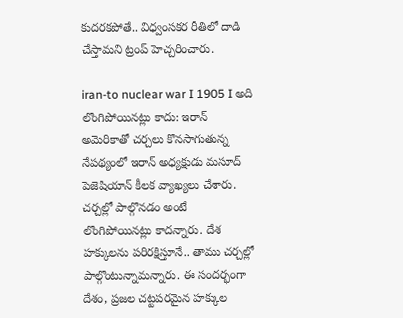కుదరకపోతే.. విధ్వంసకర రీతిలో దాడి చేస్తామని ట్రంప్ హెచ్చరించారు.

iran-to nuclear war I 1905 I అది లొంగిపోయినట్లు కాదు: ఇరాన్
అమెరికాతో చర్చలు కొనసాగుతున్న నేపథ్యంలో ఇరాన్ అధ్యక్షుడు మసూద్ పెజెషియాన్ కీలక వ్యాఖ్యలు చేశారు. చర్చల్లో పాల్గొనడం అంటే లొంగిపోయినట్లు కాదన్నారు. దేశ హక్కులను పరిరక్షిస్తూనే.. తాము చర్చల్లో పాల్గొంటున్నామన్నారు. ఈ సందర్భంగా దేశం, ప్రజల చట్టపరమైన హక్కుల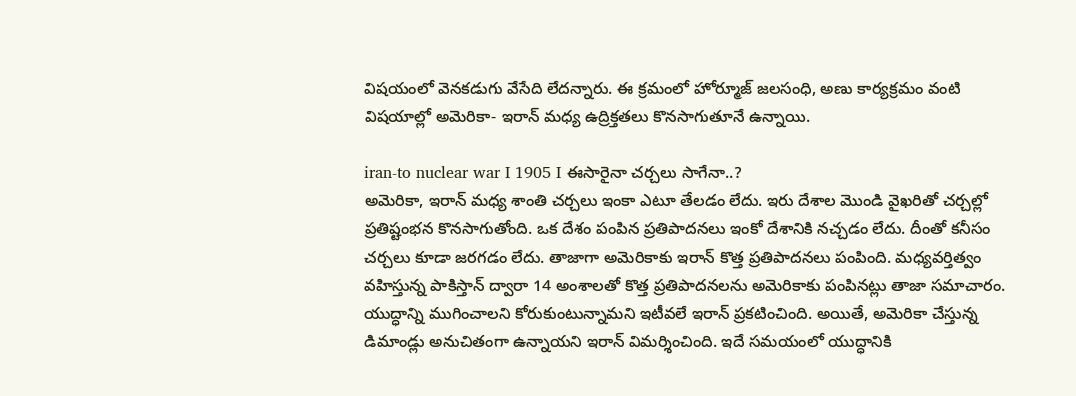విషయంలో వెనకడుగు వేసేది లేదన్నారు. ఈ క్రమంలో హోర్మూజ్ జలసంధి, అణు కార్యక్రమం వంటి విషయాల్లో అమెరికా- ఇరాన్ మధ్య ఉద్రిక్తతలు కొనసాగుతూనే ఉన్నాయి.

iran-to nuclear war I 1905 I ఈసారైనా చర్చలు సాగేనా..?
అమెరికా, ఇరాన్ మధ్య శాంతి చర్చలు ఇంకా ఎటూ తేలడం లేదు. ఇరు దేశాల మొండి వైఖరితో చర్చల్లో ప్రతిష్టంభన కొనసాగుతోంది. ఒక దేశం పంపిన ప్రతిపాదనలు ఇంకో దేశానికి నచ్చడం లేదు. దీంతో కనీసం చర్చలు కూడా జరగడం లేదు. తాజాగా అమెరికాకు ఇరాన్ కొత్త ప్రతిపాదనలు పంపింది. మధ్యవర్తిత్వం వహిస్తున్న పాకిస్తాన్ ద్వారా 14 అంశాలతో కొత్త ప్రతిపాదనలను అమెరికాకు పంపినట్లు తాజా సమాచారం.
యుద్ధాన్ని ముగించాలని కోరుకుంటున్నామని ఇటీవలే ఇరాన్ ప్రకటించింది. అయితే, అమెరికా చేస్తున్న డిమాండ్లు అనుచితంగా ఉన్నాయని ఇరాన్ విమర్శించింది. ఇదే సమయంలో యుద్ధానికి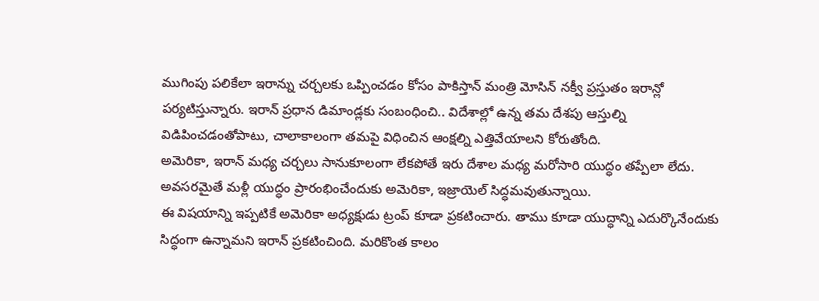ముగింపు పలికేలా ఇరాన్ను చర్చలకు ఒప్పించడం కోసం పాకిస్తాన్ మంత్రి మోసిన్ నక్వీ ప్రస్తుతం ఇరాన్లో పర్యటిస్తున్నారు. ఇరాన్ ప్రధాన డిమాండ్లకు సంబంధించి.. విదేశాల్లో ఉన్న తమ దేశపు ఆస్తుల్ని విడిపించడంతోపాటు, చాలాకాలంగా తమపై విధించిన ఆంక్షల్ని ఎత్తివేయాలని కోరుతోంది.
అమెరికా, ఇరాన్ మధ్య చర్చలు సానుకూలంగా లేకపోతే ఇరు దేశాల మధ్య మరోసారి యుద్ధం తప్పేలా లేదు. అవసరమైతే మళ్లీ యుద్ధం ప్రారంభించేందుకు అమెరికా, ఇజ్రాయెల్ సిద్ధమవుతున్నాయి.
ఈ విషయాన్ని ఇప్పటికే అమెరికా అధ్యక్షుడు ట్రంప్ కూడా ప్రకటించారు. తాము కూడా యుద్ధాన్ని ఎదుర్కొనేందుకు సిద్ధంగా ఉన్నామని ఇరాన్ ప్రకటించింది. మరికొంత కాలం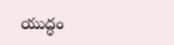యుద్ధం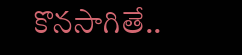కొనసాగితే..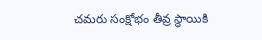చమరు సంక్షోభం తీవ్ర స్థాయికి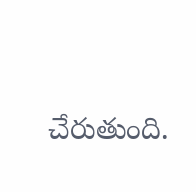చేరుతుంది.